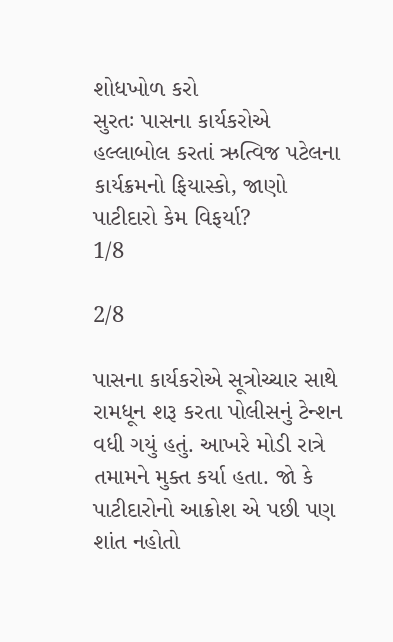શોધખોળ કરો
સુરતઃ પાસના કાર્યકરોએ હલ્લાબોલ કરતાં ઋત્વિજ પટેલના કાર્યક્રમનો ફિયાસ્કો, જાણો પાટીદારો કેમ વિફર્યા?
1/8

2/8

પાસના કાર્યકરોએ સૂત્રોચ્ચાર સાથે રામધૂન શરૂ કરતા પોલીસનું ટેન્શન વધી ગયું હતું. આખરે મોડી રાત્રે તમામને મુક્ત કર્યા હતા. જો કે પાટીદારોનો આક્રોશ એ પછી પણ શાંત નહોતો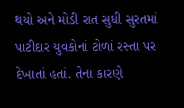થયો અને મોડી રાત સુધી સુરતમાં પાટીદાર યુવકોનાં ટોળાં રસ્તા પર દેખાતાં હતાં. તેના કારણે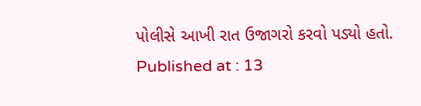પોલીસે આખી રાત ઉજાગરો કરવો પડ્યો હતો.
Published at : 13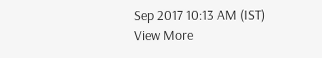Sep 2017 10:13 AM (IST)
View More